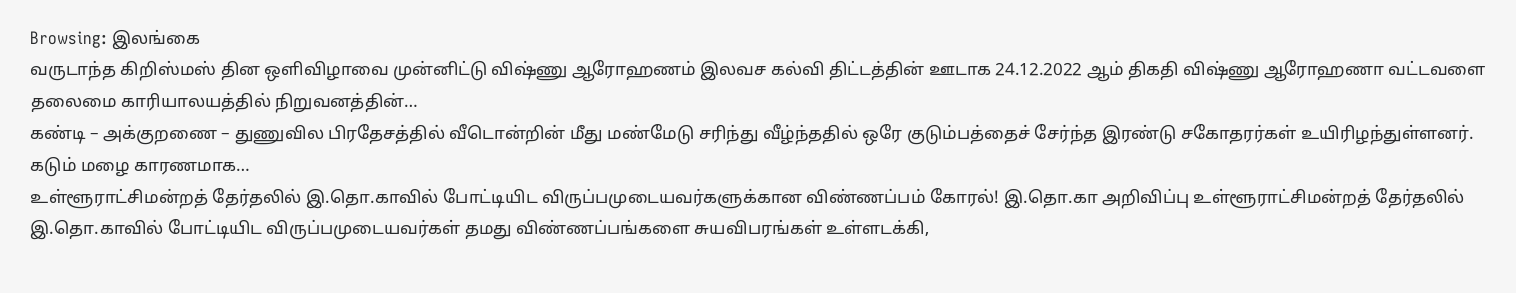Browsing: இலங்கை
வருடாந்த கிறிஸ்மஸ் தின ஒளிவிழாவை முன்னிட்டு விஷ்ணு ஆரோஹணம் இலவச கல்வி திட்டத்தின் ஊடாக 24.12.2022 ஆம் திகதி விஷ்ணு ஆரோஹணா வட்டவளை தலைமை காரியாலயத்தில் நிறுவனத்தின்…
கண்டி – அக்குறணை – துணுவில பிரதேசத்தில் வீடொன்றின் மீது மண்மேடு சரிந்து வீழ்ந்ததில் ஒரே குடும்பத்தைச் சேர்ந்த இரண்டு சகோதரர்கள் உயிரிழந்துள்ளனர். கடும் மழை காரணமாக…
உள்ளூராட்சிமன்றத் தேர்தலில் இ.தொ.காவில் போட்டியிட விருப்பமுடையவர்களுக்கான விண்ணப்பம் கோரல்! இ.தொ.கா அறிவிப்பு உள்ளூராட்சிமன்றத் தேர்தலில் இ.தொ.காவில் போட்டியிட விருப்பமுடையவர்கள் தமது விண்ணப்பங்களை சுயவிபரங்கள் உள்ளடக்கி,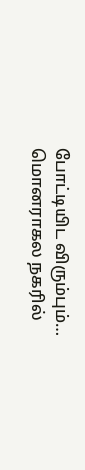போட்டியிட விரும்பும்…
மொனராகல நகரில்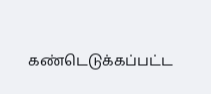கண்டெடுக்கப்பட்ட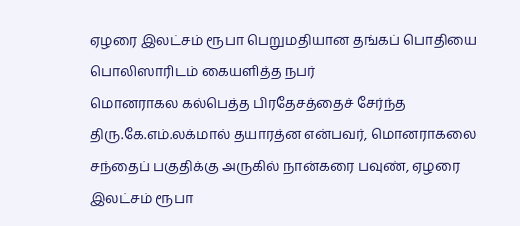ஏழரை இலட்சம் ரூபா பெறுமதியான தங்கப் பொதியை பொலிஸாரிடம் கையளித்த நபர்
மொனராகல கல்பெத்த பிரதேசத்தைச் சேர்ந்த திரு.கே.எம்.லக்மால் தயாரத்ன என்பவர், மொனராகலை சந்தைப் பகுதிக்கு அருகில் நான்கரை பவுண், ஏழரை இலட்சம் ரூபா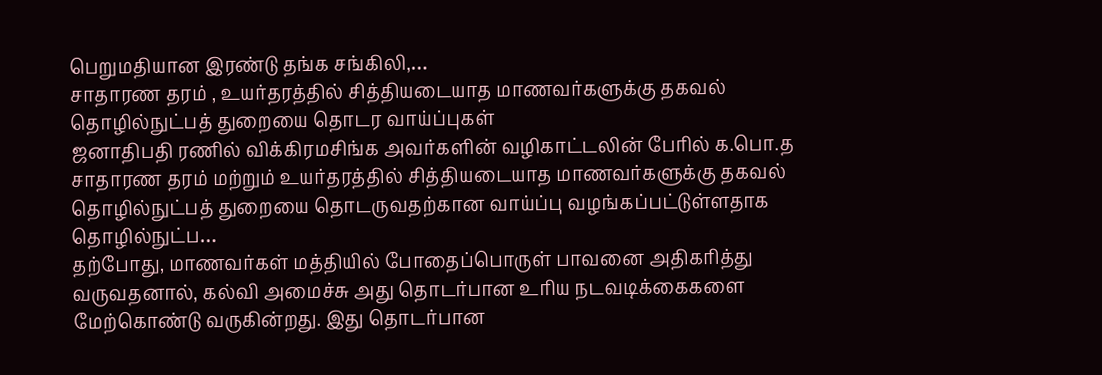பெறுமதியான இரண்டு தங்க சங்கிலி,…
சாதாரண தரம் , உயர்தரத்தில் சித்தியடையாத மாணவர்களுக்கு தகவல் தொழில்நுட்பத் துறையை தொடர வாய்ப்புகள்
ஜனாதிபதி ரணில் விக்கிரமசிங்க அவர்களின் வழிகாட்டலின் பேரில் க.பொ.த சாதாரண தரம் மற்றும் உயர்தரத்தில் சித்தியடையாத மாணவர்களுக்கு தகவல் தொழில்நுட்பத் துறையை தொடருவதற்கான வாய்ப்பு வழங்கப்பட்டுள்ளதாக தொழில்நுட்ப…
தற்போது, மாணவர்கள் மத்தியில் போதைப்பொருள் பாவனை அதிகரித்து வருவதனால், கல்வி அமைச்சு அது தொடர்பான உரிய நடவடிக்கைகளை மேற்கொண்டு வருகின்றது. இது தொடர்பான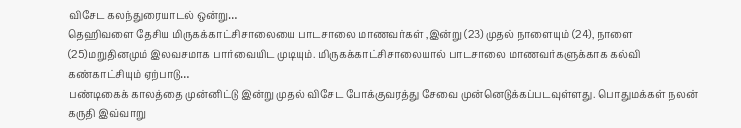விசேட கலந்துரையாடல் ஒன்று…
தெஹிவளை தேசிய மிருகக்காட்சிசாலையை பாடசாலை மாணவர்கள் ,இன்று (23) முதல் நாளையும் (24), நாளை (25)மறுதினமும் இலவசமாக பார்வையிட முடியும். மிருகக்காட்சிசாலையால் பாடசாலை மாணவர்களுக்காக கல்வி கண்காட்சியும் ஏற்பாடு…
பண்டிகைக் காலத்தை முன்னிட்டு இன்று முதல் விசேட போக்குவரத்து சேவை முன்னெடுக்கப்படவுள்ளது. பொதுமக்கள் நலன் கருதி இவ்வாறு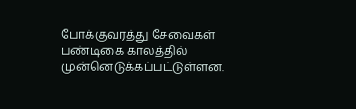போக்குவரத்து சேவைகள் பண்டிகை காலத்தில் முன்னெடுக்கப்பட்டுள்ளன.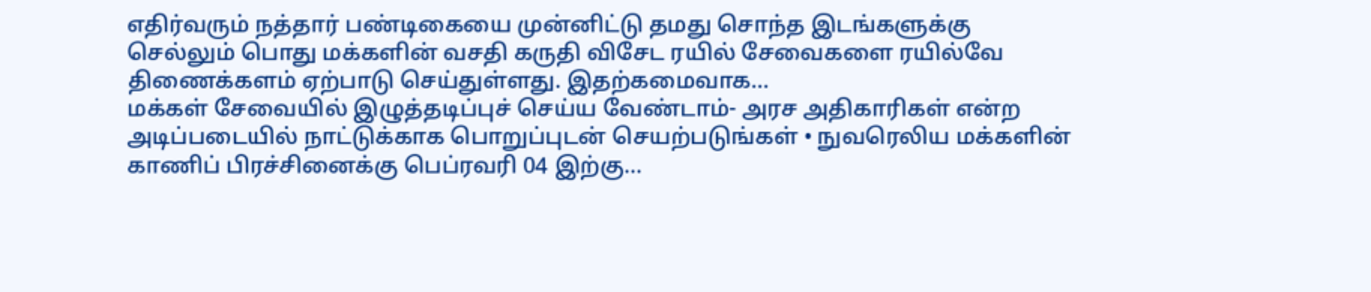எதிர்வரும் நத்தார் பண்டிகையை முன்னிட்டு தமது சொந்த இடங்களுக்கு செல்லும் பொது மக்களின் வசதி கருதி விசேட ரயில் சேவைகளை ரயில்வே திணைக்களம் ஏற்பாடு செய்துள்ளது. இதற்கமைவாக…
மக்கள் சேவையில் இழுத்தடிப்புச் செய்ய வேண்டாம்- அரச அதிகாரிகள் என்ற அடிப்படையில் நாட்டுக்காக பொறுப்புடன் செயற்படுங்கள் • நுவரெலிய மக்களின் காணிப் பிரச்சினைக்கு பெப்ரவரி 04 இற்கு…